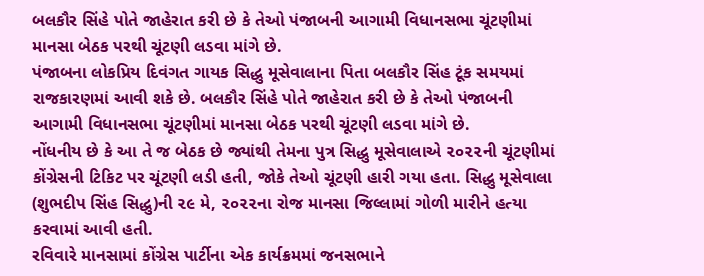બલકૌર સિંહે પોતે જાહેરાત કરી છે કે તેઓ પંજાબની આગામી વિધાનસભા ચૂંટણીમાં માનસા બેઠક પરથી ચૂંટણી લડવા માંગે છે.
પંજાબના લોકપ્રિય દિવંગત ગાયક સિદ્ધુ મૂસેવાલાના પિતા બલકૌર સિંહ ટૂંક સમયમાં રાજકારણમાં આવી શકે છે. બલકૌર સિંહે પોતે જાહેરાત કરી છે કે તેઓ પંજાબની આગામી વિધાનસભા ચૂંટણીમાં માનસા બેઠક પરથી ચૂંટણી લડવા માંગે છે.
નોંધનીય છે કે આ તે જ બેઠક છે જ્યાંથી તેમના પુત્ર સિદ્ધુ મૂસેવાલાએ ૨૦૨૨ની ચૂંટણીમાં કોંગ્રેસની ટિકિટ પર ચૂંટણી લડી હતી, જોકે તેઓ ચૂંટણી હારી ગયા હતા. સિદ્ધુ મૂસેવાલા (શુભદીપ સિંહ સિદ્ધુ)ની ૨૯ મે, ૨૦૨૨ના રોજ માનસા જિલ્લામાં ગોળી મારીને હત્યા કરવામાં આવી હતી.
રવિવારે માનસામાં કોંગ્રેસ પાર્ટીના એક કાર્યક્રમમાં જનસભાને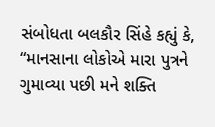સંબોધતા બલકૌર સિંહે કહ્યું કે, “માનસાના લોકોએ મારા પુત્રને ગુમાવ્યા પછી મને શક્તિ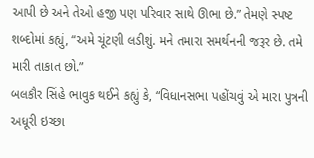આપી છે અને તેઓ હજી પણ પરિવાર સાથે ઊભા છે.” તેમણે સ્પષ્ટ શબ્દોમાં કહ્યું, “અમે ચૂંટણી લડીશું. મને તમારા સમર્થનની જરૂર છે. તમે મારી તાકાત છો.”
બલકૌર સિંહે ભાવુક થઈને કહ્યું કે, “વિધાનસભા પહોંચવું એ મારા પુત્રની અધૂરી ઇચ્છા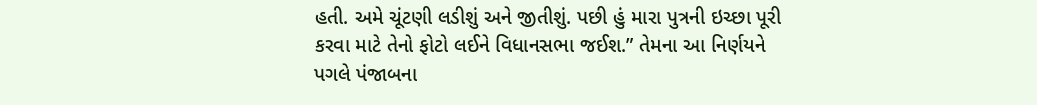હતી. અમે ચૂંટણી લડીશું અને જીતીશું. પછી હું મારા પુત્રની ઇચ્છા પૂરી કરવા માટે તેનો ફોટો લઈને વિધાનસભા જઈશ.” તેમના આ નિર્ણયને પગલે પંજાબના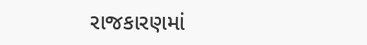રાજકારણમાં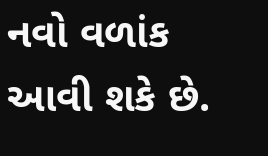નવો વળાંક આવી શકે છે.